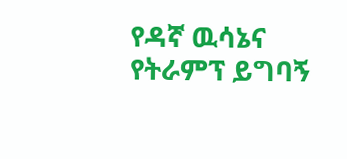የዳኛ ዉሳኔና የትራምፕ ይግባኝ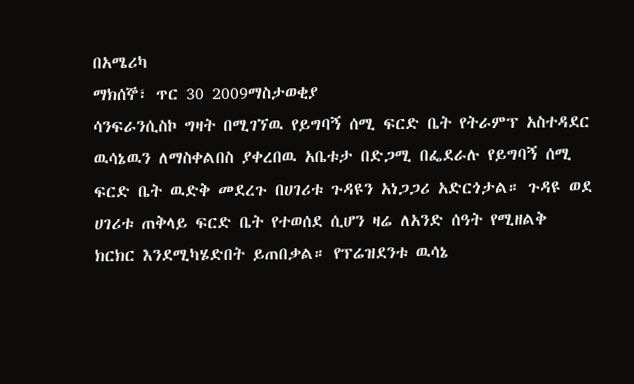በአሜሪካ
ማክሰኞ፣ ጥር 30 2009ማስታወቂያ
ሳንፍራንሲስኮ ግዛት በሚገኘዉ የይግባኝ ሰሚ ፍርድ ቤት የትራምፕ አስተዳደር ዉሳኔዉን ለማስቀልበስ ያቀረበዉ አቤቱታ በድጋሚ በፌደራሉ የይግባኝ ሰሚ ፍርድ ቤት ዉድቅ መደረጉ በሀገሪቱ ጉዳዩን አነጋጋሪ አድርጎታል። ጉዳዩ ወደ ሀገሪቱ ጠቅላይ ፍርድ ቤት የተወሰደ ሲሆን ዛሬ ለአንድ ሰዓት የሚዘልቅ ክርክር እንደሚካሄድበት ይጠበቃል። የፕሬዝደንቱ ዉሳኔ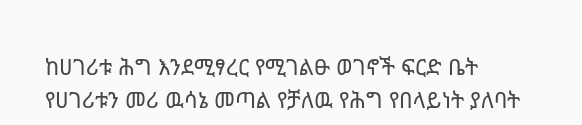ከሀገሪቱ ሕግ እንደሚፃረር የሚገልፁ ወገኖች ፍርድ ቤት የሀገሪቱን መሪ ዉሳኔ መጣል የቻለዉ የሕግ የበላይነት ያለባት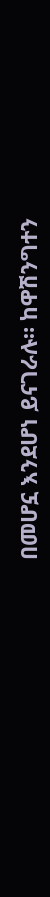በመሆኗ እንደሆነ ይናገራሉ። ከዋሽንግተን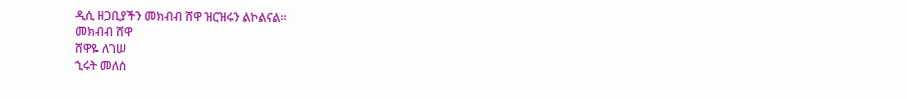ዲሲ ዘጋቢያችን መክብብ ሸዋ ዝርዝሩን ልኮልናል።
መክብብ ሸዋ
ሸዋዬ ለገሠ
ኂሩት መለሰ